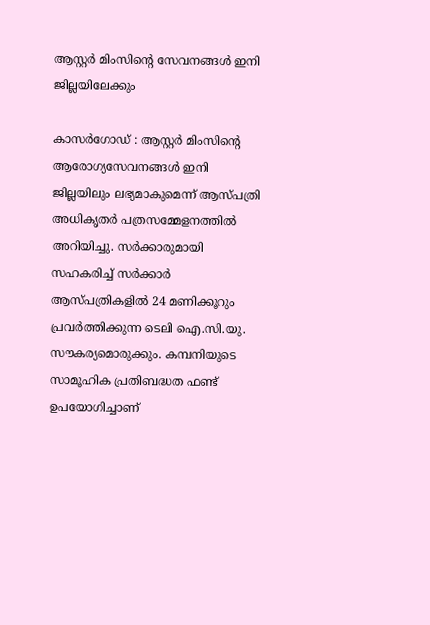ആസ്റ്റർ മിംസിന്റെ സേവനങ്ങൾ ഇനി ജില്ലയിലേക്കും

കാസർഗോഡ് : ആസ്റ്റർ മിംസിന്റെ ആരോഗ്യസേവനങ്ങൾ ഇനി ജില്ലയിലും ലഭ്യമാകുമെന്ന് ആസ്പത്രി അധികൃതർ പത്രസമ്മേളനത്തിൽ അറിയിച്ചു. സർക്കാരുമായി സഹകരിച്ച് സർക്കാർ ആസ്പത്രികളിൽ 24 മണിക്കൂറും പ്രവർത്തിക്കുന്ന ടെലി ഐ.സി.യു. സൗകര്യമൊരുക്കും. കമ്പനിയുടെ സാമൂഹിക പ്രതിബദ്ധത ഫണ്ട് ഉപയോഗിച്ചാണ്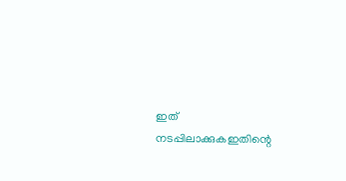ഇത് നടപ്പിലാക്കുകഇതിന്റെ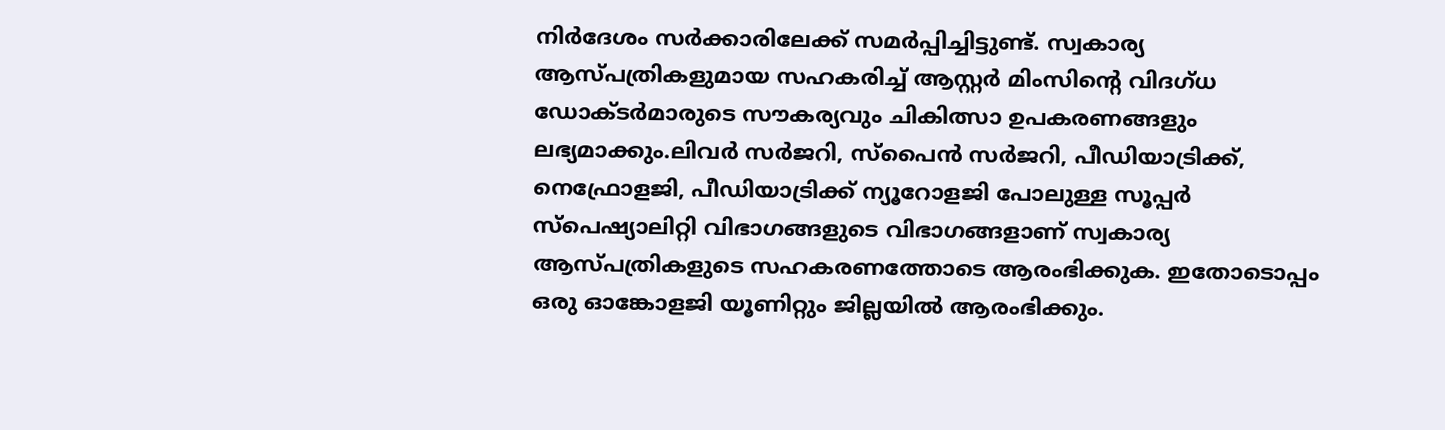നിർദേശം സർക്കാരിലേക്ക് സമർപ്പിച്ചിട്ടുണ്ട്. സ്വകാര്യ ആസ്പത്രികളുമായ സഹകരിച്ച് ആസ്റ്റർ മിംസിന്റെ വിദഗ്ധ ഡോക്ടർമാരുടെ സൗകര്യവും ചികിത്സാ ഉപകരണങ്ങളും ലഭ്യമാക്കും.ലിവർ സർജറി, സ്പൈൻ സർജറി, പീഡിയാട്രിക്ക്, നെഫ്രോളജി, പീഡിയാട്രിക്ക് ന്യൂറോളജി പോലുള്ള സൂപ്പർ സ്പെഷ്യാലിറ്റി വിഭാഗങ്ങളുടെ വിഭാഗങ്ങളാണ് സ്വകാര്യ ആസ്പത്രികളുടെ സഹകരണത്തോടെ ആരംഭിക്കുക. ഇതോടൊപ്പം ഒരു ഓങ്കോളജി യൂണിറ്റും ജില്ലയിൽ ആരംഭിക്കും.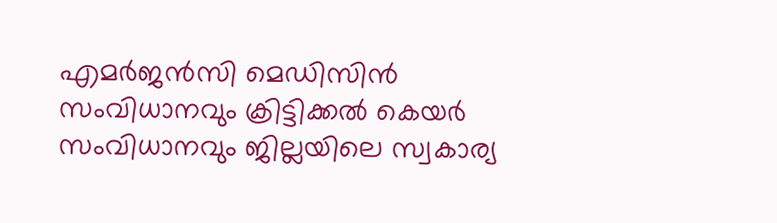എമർജൻസി മെഡിസിൻ സംവിധാനവും ക്രിട്ടിക്കൽ കെയർ സംവിധാനവും ജില്ലയിലെ സ്വകാര്യ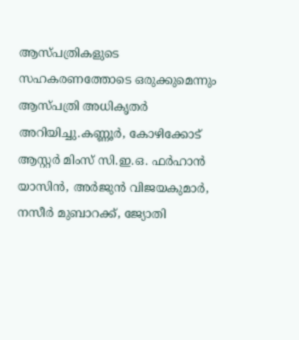ആസ്പത്രികളുടെ സഹകരണത്തോടെ ഒരുക്കുമെന്നും ആസ്പത്രി അധികൃതർ അറിയിച്ചു.കണ്ണൂർ, കോഴിക്കോട് ആസ്റ്റർ മിംസ് സി.ഇ.ഒ. ഫർഹാൻ യാസിൻ, അർജുൻ വിജയകുമാർ, നസീർ മുബാറക്ക്, ജ്യോതി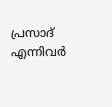പ്രസാദ് എന്നിവർ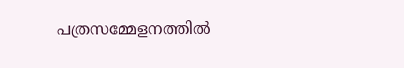പത്രസമ്മേളനത്തിൽ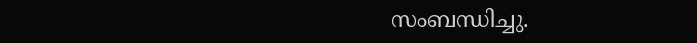സംബന്ധിച്ചു.